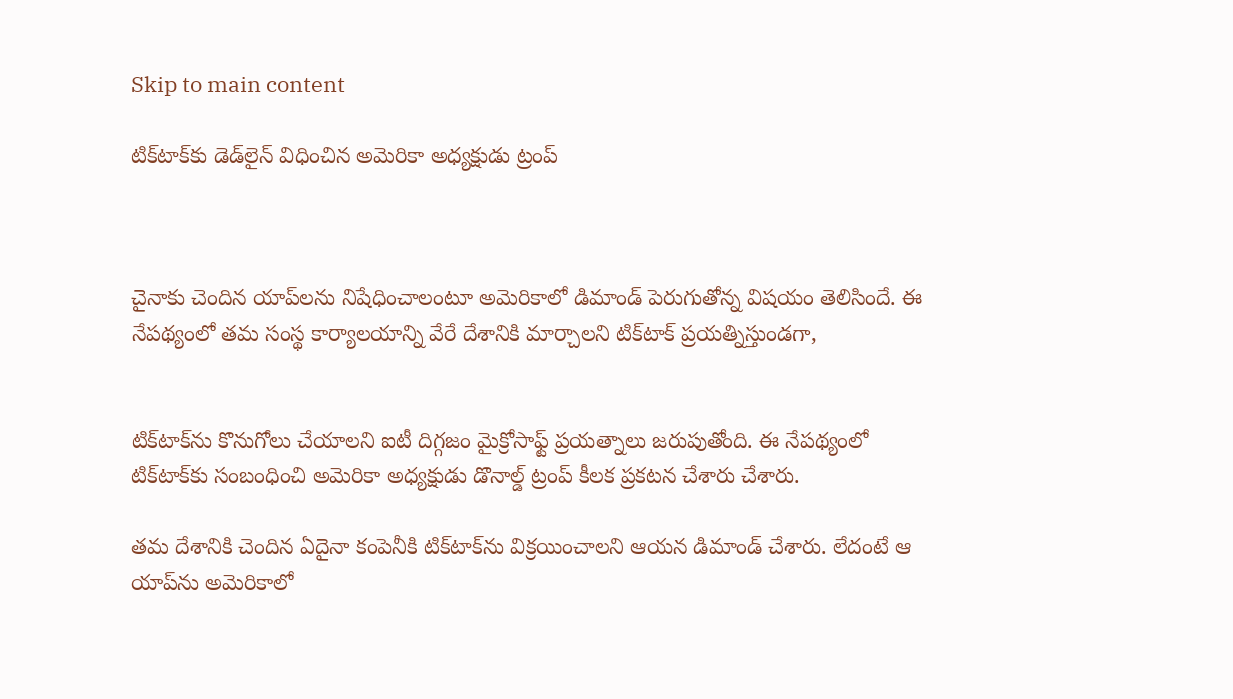Skip to main content

టిక్‌టాక్‌కు డెడ్‌లైన్‌ విధించిన అమెరికా అధ్యక్షుడు ట్రంప్



చైనాకు చెందిన యాప్‌లను నిషేధించాలంటూ అమెరికాలో డిమాండ్ పెరుగుతోన్న విషయం తెలిసిందే. ఈ నేపథ్యంలో తమ సంస్థ కార్యాలయాన్ని వేరే దేశానికి మార్చాలని టిక్‌టాక్‌ ప్రయత్నిస్తుండగా,


టిక్‌టాక్‌ను కొనుగోలు చేయాలని ఐటీ దిగ్గజం మైక్రోసాఫ్ట్ ప్రయత్నాలు జరుపుతోంది. ఈ నేపథ్యంలో టిక్‌టాక్‌కు సంబంధించి అమెరికా అధ్యక్షుడు డొనాల్డ్‌ ట్రంప్‌ కీలక ప్రకటన చేశారు చేశారు.

తమ దేశానికి చెందిన ఏదైనా కంపెనీకి టిక్‌టాక్‌ను విక్రయించాలని ఆయన డిమాండ్ చేశారు. లేదంటే ఆ యాప్‌ను అమెరికాలో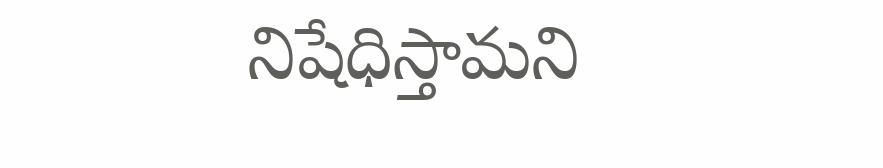నిషేధిస్తామని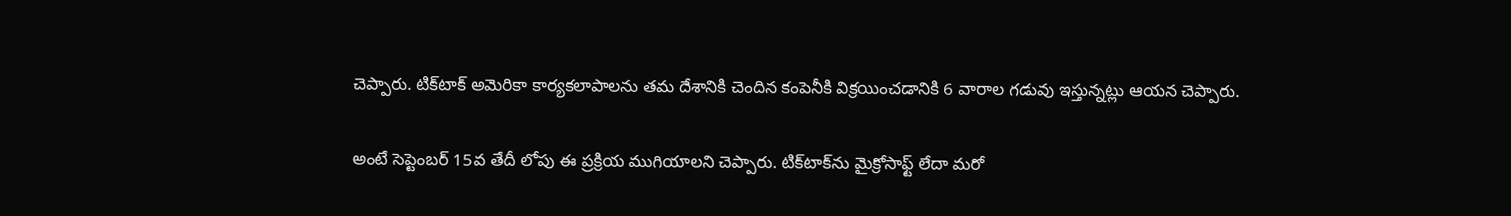చెప్పారు. టిక్‌టాక్‌ అమెరికా కార్యకలాపాలను తమ దేశానికి చెందిన కంపెనీకి విక్రయించడానికి 6 వారాల గడువు ఇస్తున్నట్లు ఆయన చెప్పారు.

అంటే సెప్టెంబర్ 15వ తేదీ లోపు ఈ ప్రక్రియ ముగియాలని చెప్పారు. టిక్‌టాక్‌ను మైక్రోసాఫ్ట్ లేదా మరో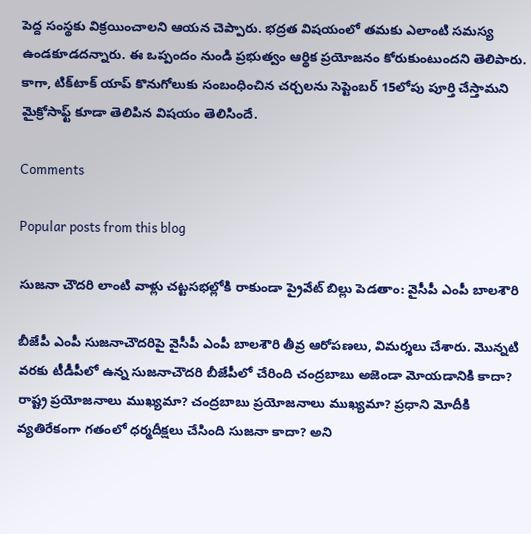పెద్ద సంస్థకు విక్రయించాలని ఆయన చెప్పారు. భద్రత విషయంలో తమకు ఎలాంటి సమస్య ఉండకూడదన్నారు. ఈ ఒప్పందం నుండి ప్రభుత్వం ఆర్థిక ప్రయోజనం కోరుకుంటుందని తెలిపారు. కాగా, టిక్‌టాక్‌ యాప్ కొనుగోలుకు సంబంధించిన చర్చలను సెప్టెంబర్ 15లోపు పూర్తి చేస్తామని మైక్రోసాఫ్ట్‌ కూడా తెలిపిన విషయం తెలిసిందే.

Comments

Popular posts from this blog

సుజనా చౌదరి లాంటి వాళ్లు చట్టసభల్లోకి రాకుండా ప్రైవేట్ బిల్లు పెడతాం: వైసీపీ ఎంపీ బాలశౌరి

బీజేపీ ఎంపీ సుజనాచౌదరిపై వైసీపీ ఎంపీ బాలశౌరి తీవ్ర ఆరోపణలు, విమర్శలు చేశారు. మొన్నటి వరకు టీడీపీలో ఉన్న సుజనాచౌదరి బీజేపీలో చేరింది చంద్రబాబు అజెండా మోయడానికి కాదా? రాష్ట్ర ప్రయోజనాలు ముఖ్యమా? చంద్రబాబు ప్రయోజనాలు ముఖ్యమా? ప్రధాని మోదీకి వ్యతిరేకంగా గతంలో ధర్మదీక్షలు చేసింది సుజనా కాదా? అని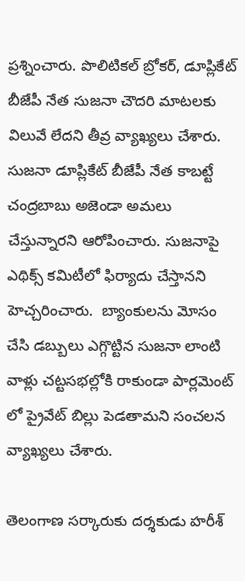ప్రశ్నించారు. పొలిటికల్ బ్రోకర్, డూప్లికేట్ బీజేపీ నేత సుజనా చౌదరి మాటలకు విలువే లేదని తీవ్ర వ్యాఖ్యలు చేశారు. సుజనా డూప్లికేట్ బీజేపీ నేత కాబట్టే చంద్రబాబు అజెండా అమలు చేస్తున్నారని ఆరోపించారు. సుజనాపై ఎథిక్స్ కమిటీలో ఫిర్యాదు చేస్తానని హెచ్చరించారు.  బ్యాంకులను మోసం చేసి డబ్బులు ఎగ్గొట్టిన సుజనా లాంటి వాళ్లు చట్టసభల్లోకి రాకుండా పార్లమెంట్ లో ప్రైవేట్ బిల్లు పెడతామని సంచలన వ్యాఖ్యలు చేశారు.

తెలంగాణ సర్కారుకు దర్శకుడు హరీశ్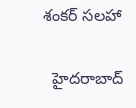శంకర్ సలహా

  హైదరాబాద్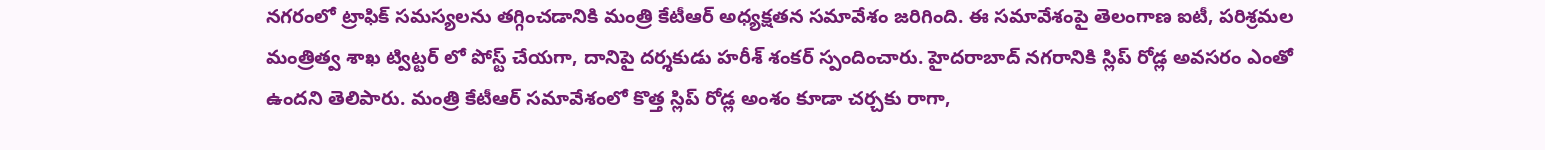నగరంలో ట్రాఫిక్ సమస్యలను తగ్గించడానికి మంత్రి కేటీఆర్ అధ్యక్షతన సమావేశం జరిగింది. ఈ సమావేశంపై తెలంగాణ ఐటీ, పరిశ్రమల మంత్రిత్వ శాఖ ట్విట్టర్ లో పోస్ట్ చేయగా, దానిపై దర్శకుడు హరీశ్ శంకర్ స్పందించారు. హైదరాబాద్ నగరానికి స్లిప్ రోడ్ల అవసరం ఎంతో ఉందని తెలిపారు. మంత్రి కేటీఆర్ సమావేశంలో కొత్త స్లిప్ రోడ్ల అంశం కూడా చర్చకు రాగా,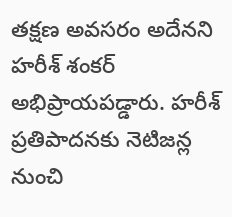తక్షణ అవసరం అదేనని హరీశ్ శంకర్ అభిప్రాయపడ్డారు. హరీశ్ ప్రతిపాదనకు నెటిజన్ల నుంచి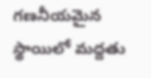గణనీయమైన స్థాయిలో మద్దతు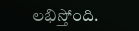లభిస్తోంది.